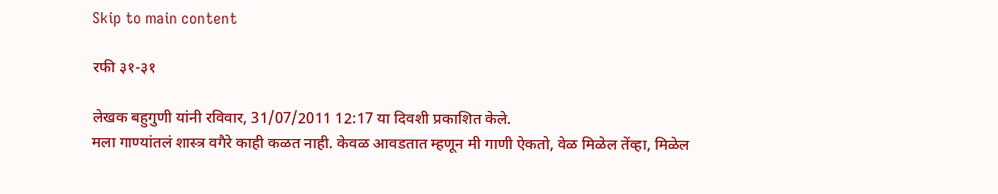Skip to main content

रफी ३१-३१

लेखक बहुगुणी यांनी रविवार, 31/07/2011 12:17 या दिवशी प्रकाशित केले.
मला गाण्यांतलं शास्त्र वगैरे काही कळत नाही. केवळ आवडतात म्हणून मी गाणी ऐकतो, वेळ मिळेल तेंव्हा, मिळेल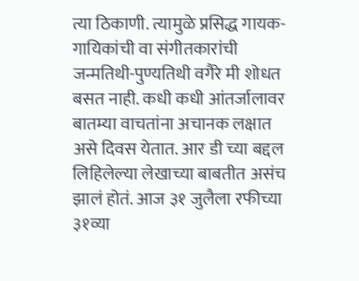त्या ठिकाणी. त्यामुळे प्रसिद्ध गायक-गायिकांची वा संगीतकारांची जन्मतिथी-पुण्यतिथी वगैरे मी शोधत बसत नाही. कधी कधी आंतर्जालावर बातम्या वाचतांना अचानक लक्षात असे दिवस येतात. आर डी च्या बद्दल लिहिलेल्या लेखाच्या बाबतीत असंच झालं होतं. आज ३१ जुलैला रफीच्या ३१व्या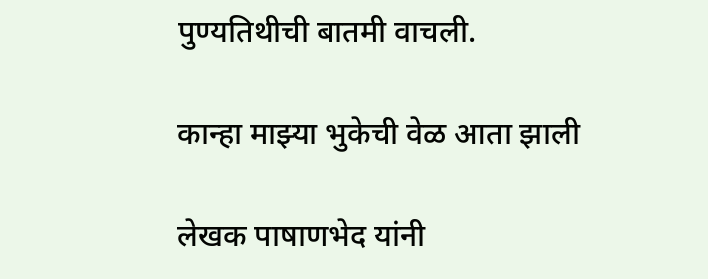पुण्यतिथीची बातमी वाचली.

कान्हा माझ्या भुकेची वेळ आता झाली

लेखक पाषाणभेद यांनी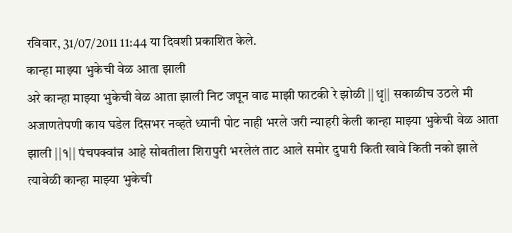रविवार, 31/07/2011 11:44 या दिवशी प्रकाशित केले.
कान्हा माझ्या भुकेची वेळ आता झाली
अरे कान्हा माझ्या भुकेची वेळ आता झाली निट जपून वाढ माझी फाटकी रे झोळी ||धृ|| सकाळीच उठले मी अजाणतेपणी काय घडेल दिसभर नव्हते ध्यानी पोट नाही भरले जरी न्याहरी केली कान्हा माझ्या भुकेची वेळ आता झाली ||१|| पंचपक्वांन्न आहे सोबतीला शिरापुरी भरलेलं ताट आले समोर दुपारी किती खावे किती नको झाले त्यावेळी कान्हा माझ्या भुकेची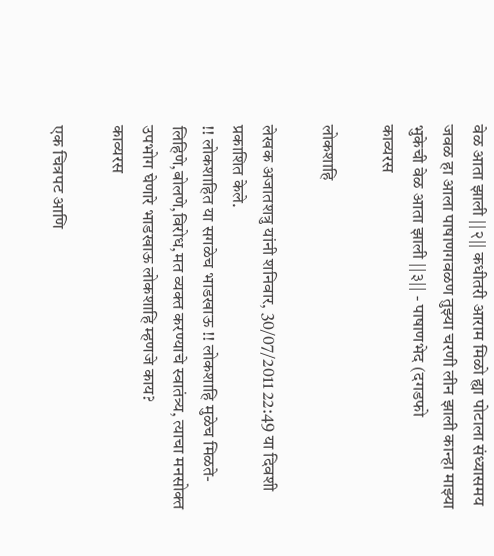वेळ आता झाली ||२|| कधीतरी आराम मिळो ह्या पोटाला संध्यासमय जवळ हा आला पाषाणगवळण तुझ्या चरणी लीन झाली कान्हा माझ्या भुकेची वेळ आता झाली ||३|| - पाषाणभेद (दगडफो
काव्यरस

लोकशाहि

लेखक अजातशत्रु यांनी शनिवार, 30/07/2011 22:49 या दिवशी प्रकाशित केले.
!! लोकशाहित या सगळेच भाडखाऊ !! लोकशाहि मुळेच मिळते-लिहिणे,बोलणे,विरोध,मत व्यक्त करण्याचे स्वातंत्र्य, त्याचा मनसोक्त उपभोग घेणारे भाडखाऊ लोकशाहि म्हणजे काय?
काव्यरस

एक चित्रपट आणि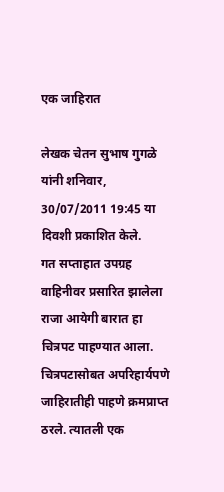एक जाहिरात

लेखक चेतन सुभाष गुगळे यांनी शनिवार, 30/07/2011 19:45 या दिवशी प्रकाशित केले.
गत सप्ताहात उपग्रह वाहिनीवर प्रसारित झालेला राजा आयेगी बारात हा चित्रपट पाहण्यात आला. चित्रपटासोबत अपरिहार्यपणे जाहिरातीही पाहणे क्रमप्राप्त ठरले. त्यातली एक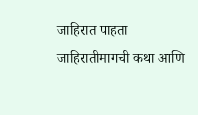जाहिरात पाहता जाहिरातीमागची कथा आणि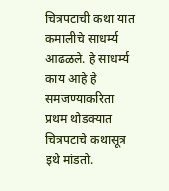चित्रपटाची कथा यात कमालीचे साधर्म्य आढळले. हे साधर्म्य काय आहे हे समजण्याकरिता प्रथम थोडक्यात चित्रपटाचे कथासूत्र इथे मांडतो.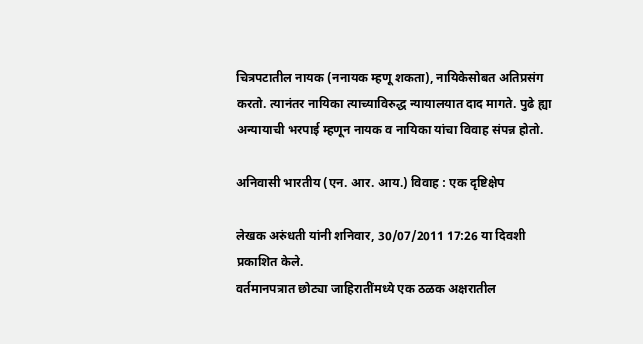चित्रपटातील नायक (ननायक म्हणू शकता), नायिकेसोबत अतिप्रसंग करतो. त्यानंतर नायिका त्याच्याविरुद्ध न्यायालयात दाद मागते. पुढे ह्या अन्यायाची भरपाई म्हणून नायक व नायिका यांचा विवाह संपन्न होतो.

अनिवासी भारतीय (एन. आर. आय.) विवाह : एक दृष्टिक्षेप

लेखक अरुंधती यांनी शनिवार, 30/07/2011 17:26 या दिवशी प्रकाशित केले.
वर्तमानपत्रात छोट्या जाहिरातींमध्ये एक ठळक अक्षरातील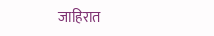जाहिरात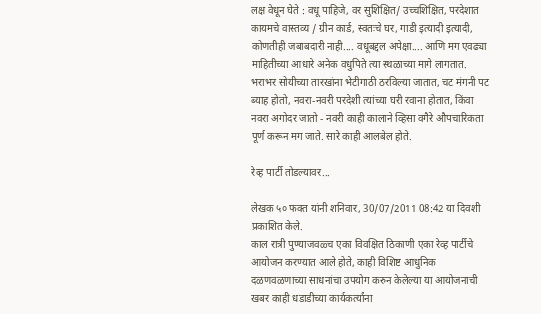लक्ष वेधून घेते : वधू पाहिजे, वर सुशिक्षित/ उच्चशिक्षित, परदेशात कायमचे वास्तव्य / ग्रीन कार्ड, स्वतःचे घर, गाडी इत्यादी इत्यादी, कोणतीही जबाबदारी नाही.... वधूबद्दल अपेक्षा.... आणि मग एवढ्या माहितीच्या आधारे अनेक वधुपिते त्या स्थळाच्या मागे लागतात. भराभर सोयीच्या तारखांना भेटीगाठी ठरविल्या जातात, चट मंगनी पट ब्याह होतो, नवरा-नवरी परदेशी त्यांच्या घरी रवाना होतात, किंवा नवरा अगोदर जातो - नवरी काही कालाने व्हिसा वगैरे औपचारिकता पूर्ण करून मग जाते. सारे काही आलबेल होते.

रेव्ह पार्टी तोडल्यावर...

लेखक ५० फक्त यांनी शनिवार, 30/07/2011 08:42 या दिवशी प्रकाशित केले.
काल रात्री पुण्याजवळ्च एका विवक्षित ठिकाणी एका रेव्ह पार्टीचे आयोजन करण्यात आले होते, काही विशिष्ट आधुनिक दळणवळणाच्या साधनांचा उपयोग करुन केलेल्या या आयोजनाची खबर काही धडाडीच्या कार्यकर्त्यांना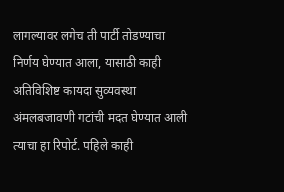लागल्यावर लगेच ती पार्टी तोडण्याचा निर्णय घेण्यात आला, यासाठी काही अतिविशिष्ट कायदा सुव्यवस्था अंमलबजावणी गटांची मदत घेण्यात आली त्याचा हा रिपोर्ट. पहिले काही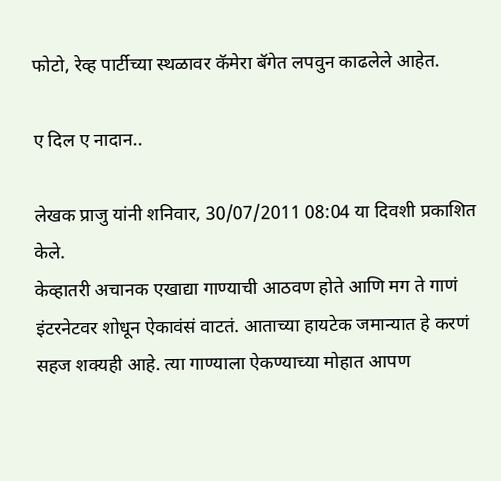फोटो, रेव्ह पार्टीच्या स्थळावर कॅमेरा बॅगेत लपवुन काढलेले आहेत.

ए दिल ए नादान..

लेखक प्राजु यांनी शनिवार, 30/07/2011 08:04 या दिवशी प्रकाशित केले.
केव्हातरी अचानक एखाद्या गाण्याची आठवण होते आणि मग ते गाणं इंटरनेटवर शोधून ऐकावंसं वाटतं. आताच्या हायटेक जमान्यात हे करणं सहज शक्यही आहे. त्या गाण्याला ऐकण्याच्या मोहात आपण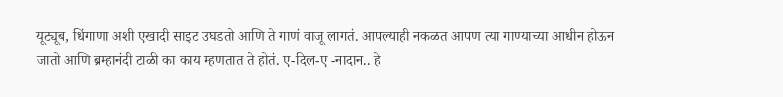यूट्यूब, धिंगाणा अशी एखादी साइट उघडतो आणि ते गाणं वाजू लागतं. आपल्याही नकळत आपण त्या गाण्याच्या आधीन होऊन जातो आणि ब्रम्हानंदी टाळी का काय म्हणतात ते होतं. ए-दिल-ए -नादान.. हे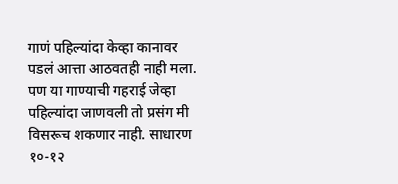गाणं पहिल्यांदा केव्हा कानावर पडलं आत्ता आठवतही नाही मला. पण या गाण्याची गहराई जेव्हा पहिल्यांदा जाणवली तो प्रसंग मी विसरूच शकणार नाही. साधारण १०-१२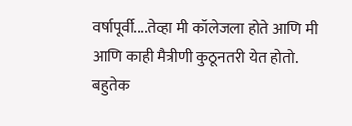वर्षापूर्वी....तेव्हा मी कॉलेजला होते आणि मी आणि काही मैत्रीणी कुठूनतरी येत होतो. बहुतेक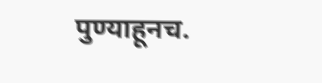पुण्याहूनच.